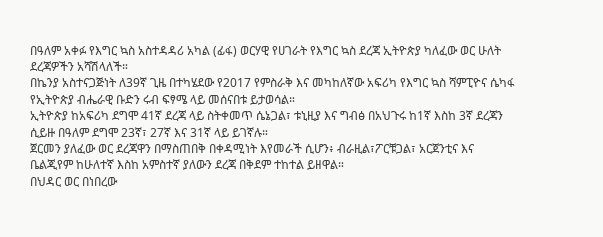በዓለም አቀፉ የእግር ኳስ አስተዳዳሪ አካል (ፊፋ) ወርሃዊ የሀገራት የእግር ኳስ ደረጃ ኢትዮጵያ ካለፈው ወር ሁለት ደረጃዎችን አሻሽላለች።
በኬንያ አስተናጋጅነት ለ39ኛ ጊዜ በተካሄደው የ2017 የምስራቅ እና መካከለኛው አፍሪካ የእግር ኳስ ሻምፒዮና ሴካፋ የኢትዮጵያ ብሔራዊ ቡድን ሩብ ፍፃሜ ላይ መሰናበቱ ይታወሳል።
ኢትዮጵያ ከአፍሪካ ደግሞ 41ኛ ደረጃ ላይ ስትቀመጥ ሴኔጋል፣ ቱኒዚያ እና ግብፅ በአህጉሩ ከ1ኛ እስከ 3ኛ ደረጃን ሲይዙ በዓለም ደግሞ 23ኛ፣ 27ኛ እና 31ኛ ላይ ይገኛሉ።
ጀርመን ያለፈው ወር ደረጃዋን በማስጠበቅ በቀዳሚነት እየመራች ሲሆን፥ ብራዚል፣ፖርቹጋል፣ አርጀንቲና እና ቤልጂየም ከሁለተኛ እስከ አምስተኛ ያለውን ደረጃ በቅደም ተከተል ይዘዋል።
በህዳር ወር በነበረው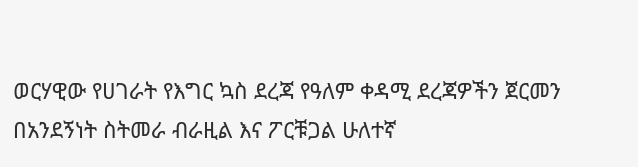ወርሃዊው የሀገራት የእግር ኳስ ደረጃ የዓለም ቀዳሚ ደረጃዎችን ጀርመን በአንደኝነት ስትመራ ብራዚል እና ፖርቹጋል ሁለተኛ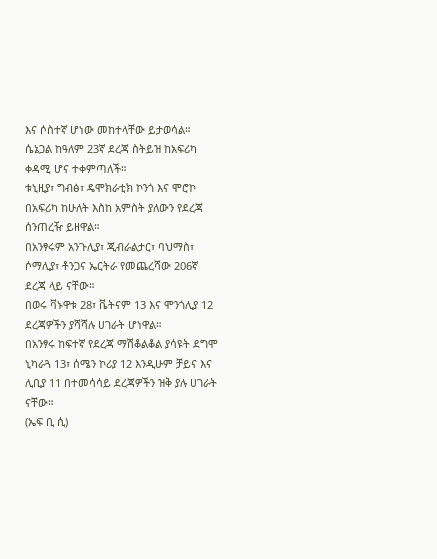እና ሶስተኛ ሆነው መከተላቸው ይታወሳል።
ሴኔጋል ከዓለም 23ኛ ደረጃ ስትይዝ ከአፍሪካ ቀዳሚ ሆና ተቀምጣለች።
ቱኒዚያ፣ ግብፅ፣ ዴሞክራቲክ ኮንጎ እና ሞሮኮ በአፍሪካ ከሁለት እስከ አምስት ያለውን የደረጃ ሰንጠረዥ ይዘዋል።
በአንፃሩም አንጉሊያ፣ ጂብራልታር፣ ባህማስ፣ ሶማሊያ፣ ቶንጋና ኤርትራ የመጨረሻው 206ኛ ደረጃ ላይ ናቸው።
በወሩ ቫኑዋቱ 28፣ ቬትናም 13 እና ሞንጎሊያ 12 ደረጃዎችን ያሻሻሉ ሀገራት ሆነዋል።
በአንፃሩ ከፍተኛ የደረጃ ማሽቆልቆል ያሳዩት ደግሞ ኒካራጓ 13፣ ሰሜን ኮሪያ 12 እንዲሁም ቻይና እና ሊቢያ 11 በተመሳሳይ ደረጃዎችን ዝቅ ያሉ ሀገራት ናቸው።
(ኤፍ ቢ ሲ)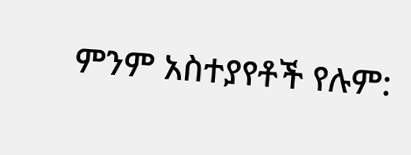ምንም አስተያየቶች የሉም: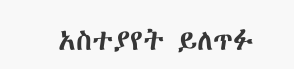አስተያየት ይለጥፉ